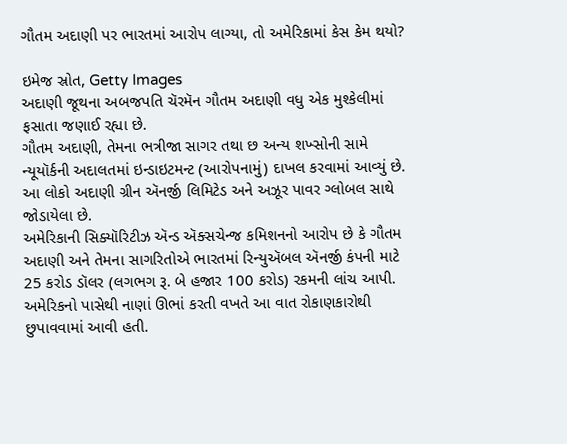ગૌતમ અદાણી પર ભારતમાં આરોપ લાગ્યા, તો અમેરિકામાં કેસ કેમ થયો?

ઇમેજ સ્રોત, Getty Images
અદાણી જૂથના અબજપતિ ચૅરમૅન ગૌતમ અદાણી વધુ એક મુશ્કેલીમાં ફસાતા જણાઈ રહ્યા છે.
ગૌતમ અદાણી, તેમના ભત્રીજા સાગર તથા છ અન્ય શખ્સોની સામે ન્યૂયૉર્કની અદાલતમાં ઇન્ડાઇટમન્ટ (આરોપનામું) દાખલ કરવામાં આવ્યું છે.
આ લોકો અદાણી ગ્રીન ઍનર્જી લિમિટેડ અને અઝૂર પાવર ગ્લોબલ સાથે જોડાયેલા છે.
અમેરિકાની સિક્યૉરિટીઝ ઍન્ડ ઍક્સચેન્જ કમિશનનો આરોપ છે કે ગૌતમ અદાણી અને તેમના સાગરિતોએ ભારતમાં રિન્યુઍબલ ઍનર્જી કંપની માટે 25 કરોડ ડૉલર (લગભગ રૂ. બે હજાર 100 કરોડ) રકમની લાંચ આપી. અમેરિકનો પાસેથી નાણાં ઊભાં કરતી વખતે આ વાત રોકાણકારોથી છુપાવવામાં આવી હતી.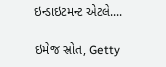ઇન્ડાઇટમન્ટ એટલે....

ઇમેજ સ્રોત, Getty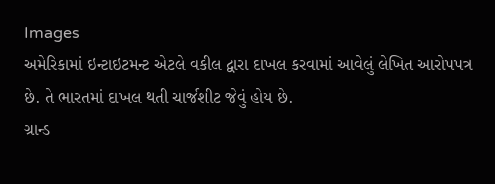Images
અમેરિકામાં ઇન્ટાઇટમન્ટ એટલે વકીલ દ્વારા દાખલ કરવામાં આવેલું લેખિત આરોપપત્ર છે. તે ભારતમાં દાખલ થતી ચાર્જશીટ જેવું હોય છે.
ગ્રાન્ડ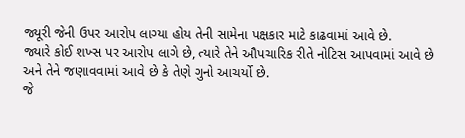જ્યૂરી જેની ઉપર આરોપ લાગ્યા હોય તેની સામેના પક્ષકાર માટે કાઢવામાં આવે છે.
જ્યારે કોઈ શખ્સ પર આરોપ લાગે છે, ત્યારે તેને ઔપચારિક રીતે નોટિસ આપવામાં આવે છે અને તેને જણાવવામાં આવે છે કે તેણે ગુનો આચર્યો છે.
જે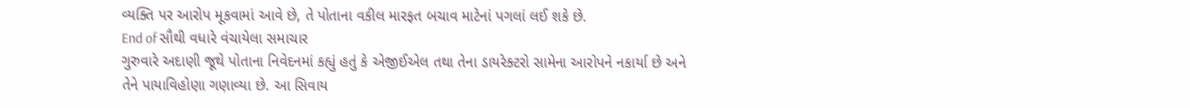વ્યક્તિ પર આરોપ મૂકવામાં આવે છે, તે પોતાના વકીલ મારફત બચાવ માટેનાં પગલાં લઈ શકે છે.
End of સૌથી વધારે વંચાયેલા સમાચાર
ગુરુવારે અદાણી જૂથે પોતાના નિવેદનમાં કહ્યું હતું કે એજીઈએલ તથા તેના ડાયરેક્ટરો સામેના આરોપને નકાર્યા છે અને તેને પાયાવિહોણા ગણાવ્યા છે. આ સિવાય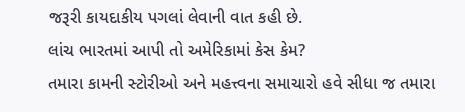જરૂરી કાયદાકીય પગલાં લેવાની વાત કહી છે.
લાંચ ભારતમાં આપી તો અમેરિકામાં કેસ કેમ?
તમારા કામની સ્ટોરીઓ અને મહત્ત્વના સમાચારો હવે સીધા જ તમારા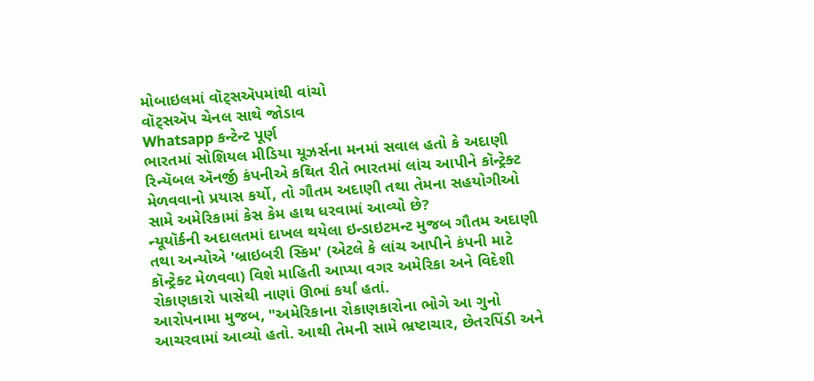મોબાઇલમાં વૉટ્સઍપમાંથી વાંચો
વૉટ્સઍપ ચેનલ સાથે જોડાવ
Whatsapp કન્ટેન્ટ પૂર્ણ
ભારતમાં સોશિયલ મીડિયા યૂઝર્સના મનમાં સવાલ હતો કે અદાણી રિન્યૅબલ ઍનર્જી કંપનીએ કથિત રીતે ભારતમાં લાંચ આપીને કૉન્ટ્રેક્ટ મેળવવાનો પ્રયાસ કર્યો, તો ગૌતમ અદાણી તથા તેમના સહયોગીઓ સામે અમેરિકામાં કેસ કેમ હાથ ધરવામાં આવ્યો છે?
ન્યૂયૉર્કની અદાલતમાં દાખલ થયેલા ઇન્ડાઇટમન્ટ મુજબ ગૌતમ અદાણી તથા અન્યોએ 'બ્રાઇબરી સ્કિમ' (એટલે કે લાંચ આપીને કંપની માટે કૉન્ટ્રેક્ટ મેળવવા) વિશે માહિતી આપ્યા વગર અમેરિકા અને વિદેશી રોકાણકારો પાસેથી નાણાં ઊભાં કર્યાં હતાં.
આરોપનામા મુજબ, "અમેરિકાના રોકાણકારોના ભોગે આ ગુનો આચરવામાં આવ્યો હતો. આથી તેમની સામે ભ્રષ્ટાચાર, છેતરપિંડી અને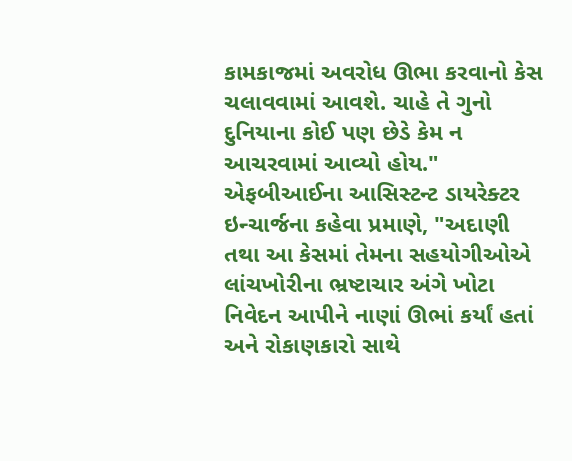કામકાજમાં અવરોધ ઊભા કરવાનો કેસ ચલાવવામાં આવશે. ચાહે તે ગુનો દુનિયાના કોઈ પણ છેડે કેમ ન આચરવામાં આવ્યો હોય."
એફબીઆઈના આસિસ્ટન્ટ ડાયરેક્ટર ઇન્ચાર્જના કહેવા પ્રમાણે, "અદાણી તથા આ કેસમાં તેમના સહયોગીઓએ લાંચખોરીના ભ્રષ્ટાચાર અંગે ખોટા નિવેદન આપીને નાણાં ઊભાં કર્યાં હતાં અને રોકાણકારો સાથે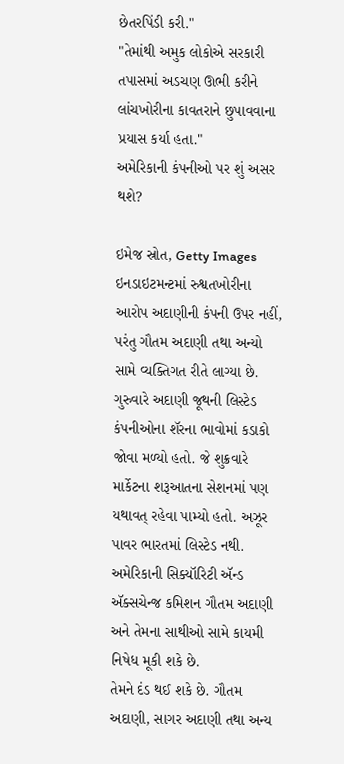છેતરપિંડી કરી."
"તેમાંથી અમુક લોકોએ સરકારી તપાસમાં અડચણ ઊભી કરીને લાંચખોરીના કાવતરાને છુપાવવાના પ્રયાસ કર્યા હતા."
અમેરિકાની કંપનીઓ પર શું અસર થશે?

ઇમેજ સ્રોત, Getty Images
ઇનડાઇટમન્ટમાં રુશ્વતખોરીના આરોપ અદાણીની કંપની ઉપર નહીં, પરંતુ ગૌતમ અદાણી તથા અન્યો સામે વ્યક્તિગત રીતે લાગ્યા છે.
ગુરુવારે અદાણી જૂથની લિસ્ટેડ કંપનીઓના શૅરના ભાવોમાં કડાકો જોવા મળ્યો હતો. જે શુક્રવારે માર્કેટના શરૂઆતના સેશનમાં પણ યથાવત્ રહેવા પામ્યો હતો. અઝૂર પાવર ભારતમાં લિસ્ટેડ નથી.
અમેરિકાની સિક્યૉરિટી ઍન્ડ ઍક્સચેન્જ કમિશન ગૌતમ અદાણી અને તેમના સાથીઓ સામે કાયમી નિષેધ મૂકી શકે છે.
તેમને દંડ થઈ શકે છે. ગૌતમ અદાણી, સાગર અદાણી તથા અન્ય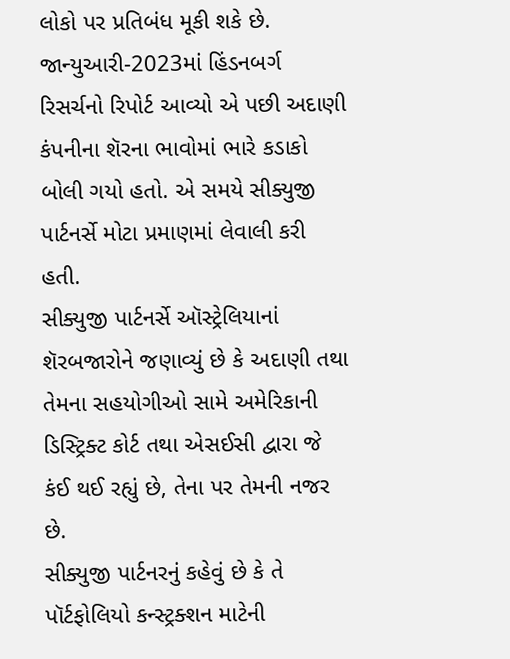લોકો પર પ્રતિબંધ મૂકી શકે છે.
જાન્યુઆરી-2023માં હિંડનબર્ગ રિસર્ચનો રિપોર્ટ આવ્યો એ પછી અદાણી કંપનીના શૅરના ભાવોમાં ભારે કડાકો બોલી ગયો હતો. એ સમયે સીક્યુજી પાર્ટનર્સે મોટા પ્રમાણમાં લેવાલી કરી હતી.
સીક્યુજી પાર્ટનર્સે ઑસ્ટ્રેલિયાનાં શૅરબજારોને જણાવ્યું છે કે અદાણી તથા તેમના સહયોગીઓ સામે અમેરિકાની ડિસ્ટ્રિક્ટ કોર્ટ તથા એસઈસી દ્વારા જે કંઈ થઈ રહ્યું છે, તેના પર તેમની નજર છે.
સીક્યુજી પાર્ટનરનું કહેવું છે કે તે પૉર્ટફોલિયો કન્સ્ટ્રક્શન માટેની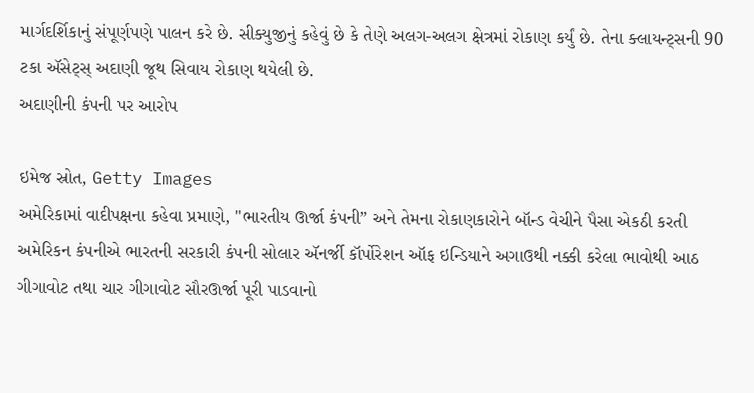માર્ગદર્શિકાનું સંપૂર્ણપણે પાલન કરે છે. સીક્યુજીનું કહેવું છે કે તેણે અલગ-અલગ ક્ષેત્રમાં રોકાણ કર્યું છે. તેના ક્લાયન્ટ્સની 90 ટકા ઍસેટ્સ્ અદાણી જૂથ સિવાય રોકાણ થયેલી છે.
અદાણીની કંપની પર આરોપ

ઇમેજ સ્રોત, Getty Images
અમેરિકામાં વાદીપક્ષના કહેવા પ્રમાણે, "ભારતીય ઊર્જા કંપની” અને તેમના રોકાણકારોને બૉન્ડ વેચીને પૈસા એકઠી કરતી અમેરિકન કંપનીએ ભારતની સરકારી કંપની સોલાર ઍનર્જી કૉર્પોરેશન ઑફ ઇન્ડિયાને અગાઉથી નક્કી કરેલા ભાવોથી આઠ ગીગાવોટ તથા ચાર ગીગાવોટ સૌરઊર્જા પૂરી પાડવાનો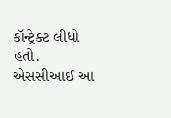કૉન્ટ્રેક્ટ લીધો હતો.
એસસીઆઈ આ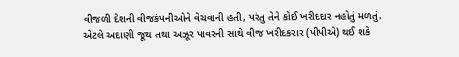વીજળી દેશની વીજકંપનીઓને વેચવાની હતી, પરંતુ તેને કોઈ ખરીદદાર નહોતું મળતું.
એટલે અદાણી જૂથ તથા અઝૂર પાવરની સાથે વીજ ખરીદકરાર (પીપીએ) થઈ શકે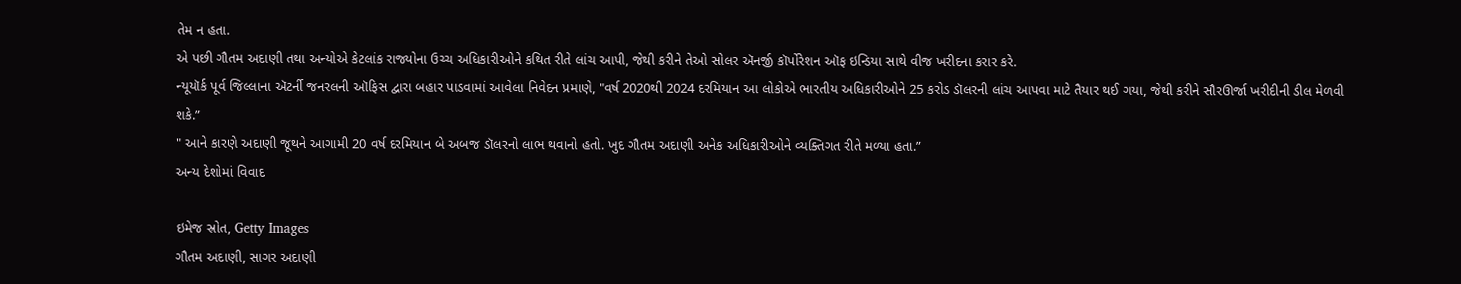તેમ ન હતા.
એ પછી ગૌતમ અદાણી તથા અન્યોએ કેટલાંક રાજ્યોના ઉચ્ચ અધિકારીઓને કથિત રીતે લાંચ આપી, જેથી કરીને તેઓ સોલર ઍનર્જી કૉર્પોરેશન ઑફ ઇન્ડિયા સાથે વીજ ખરીદના કરાર કરે.
ન્યૂયૉર્ક પૂર્વ જિલ્લાના ઍટર્ની જનરલની ઑફિસ દ્વારા બહાર પાડવામાં આવેલા નિવેદન પ્રમાણે, "વર્ષ 2020થી 2024 દરમિયાન આ લોકોએ ભારતીય અધિકારીઓને 25 કરોડ ડૉલરની લાંચ આપવા માટે તૈયાર થઈ ગયા, જેથી કરીને સૌરઊર્જા ખરીદીની ડીલ મેળવી શકે.”
" આને કારણે અદાણી જૂથને આગામી 20 વર્ષ દરમિયાન બે અબજ ડૉલરનો લાભ થવાનો હતો. ખુદ ગૌતમ અદાણી અનેક અધિકારીઓને વ્યક્તિગત રીતે મળ્યા હતા.”
અન્ય દેશોમાં વિવાદ

ઇમેજ સ્રોત, Getty Images
ગૌતમ અદાણી, સાગર અદાણી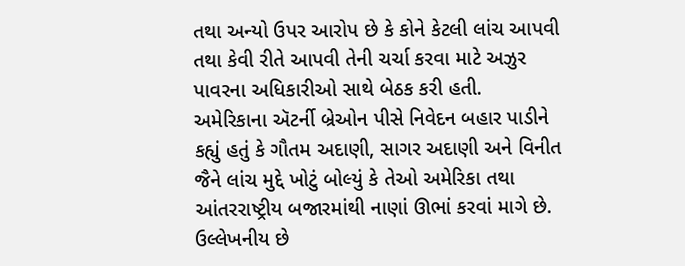તથા અન્યો ઉપર આરોપ છે કે કોને કેટલી લાંચ આપવી તથા કેવી રીતે આપવી તેની ચર્ચા કરવા માટે અઝુર પાવરના અધિકારીઓ સાથે બેઠક કરી હતી.
અમેરિકાના ઍટર્ની બ્રેઓન પીસે નિવેદન બહાર પાડીને કહ્યું હતું કે ગૌતમ અદાણી, સાગર અદાણી અને વિનીત જૈને લાંચ મુદ્દે ખોટું બોલ્યું કે તેઓ અમેરિકા તથા આંતરરાષ્ટ્રીય બજારમાંથી નાણાં ઊભાં કરવાં માગે છે.
ઉલ્લેખનીય છે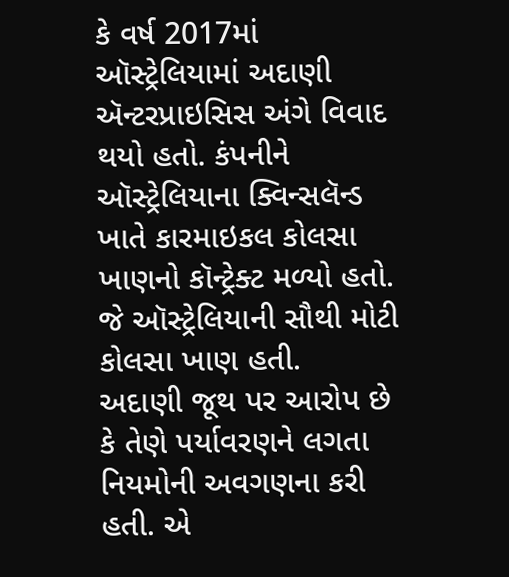કે વર્ષ 2017માં ઑસ્ટ્રેલિયામાં અદાણી ઍન્ટરપ્રાઇસિસ અંગે વિવાદ થયો હતો. કંપનીને ઑસ્ટ્રેલિયાના ક્વિન્સલૅન્ડ ખાતે કારમાઇકલ કોલસા ખાણનો કૉન્ટ્રેક્ટ મળ્યો હતો. જે ઑસ્ટ્રેલિયાની સૌથી મોટી કોલસા ખાણ હતી.
અદાણી જૂથ પર આરોપ છે કે તેણે પર્યાવરણને લગતા નિયમોની અવગણના કરી હતી. એ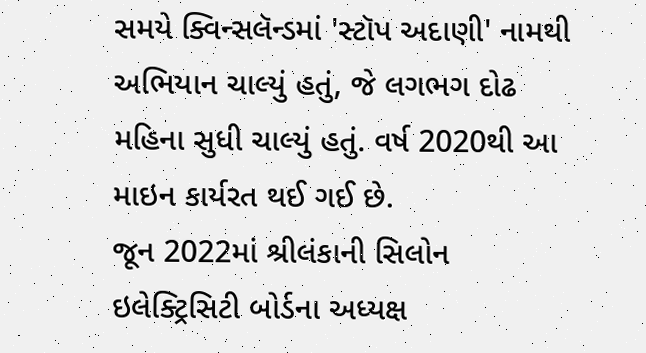સમયે ક્વિન્સલૅન્ડમાં 'સ્ટૉપ અદાણી' નામથી અભિયાન ચાલ્યું હતું, જે લગભગ દોઢ મહિના સુધી ચાલ્યું હતું. વર્ષ 2020થી આ માઇન કાર્યરત થઈ ગઈ છે.
જૂન 2022માં શ્રીલંકાની સિલોન ઇલેક્ટ્રિસિટી બોર્ડના અધ્યક્ષ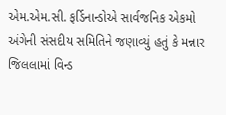એમ.એમ.સી. ફર્ડિનાન્ડોએ સાર્વજનિક એકમો અંગેની સંસદીય સમિતિને જણાવ્યું હતું કે મન્નાર જિલલામાં વિન્ડ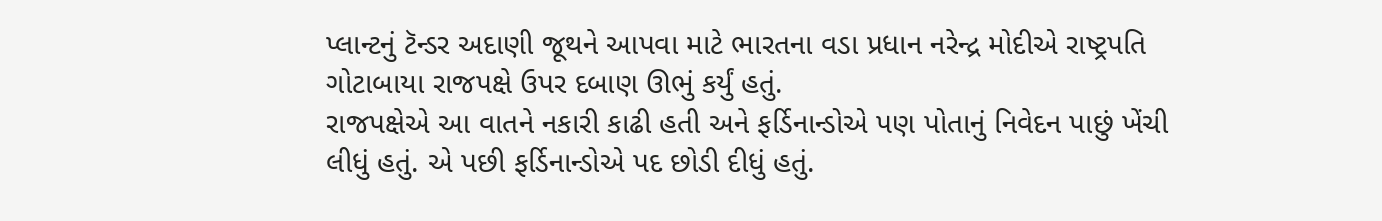પ્લાન્ટનું ટૅન્ડર અદાણી જૂથને આપવા માટે ભારતના વડા પ્રધાન નરેન્દ્ર મોદીએ રાષ્ટ્રપતિ ગોટાબાયા રાજપક્ષે ઉપર દબાણ ઊભું કર્યું હતું.
રાજપક્ષેએ આ વાતને નકારી કાઢી હતી અને ફર્ડિનાન્ડોએ પણ પોતાનું નિવેદન પાછું ખેંચી લીધું હતું. એ પછી ફર્ડિનાન્ડોએ પદ છોડી દીધું હતું.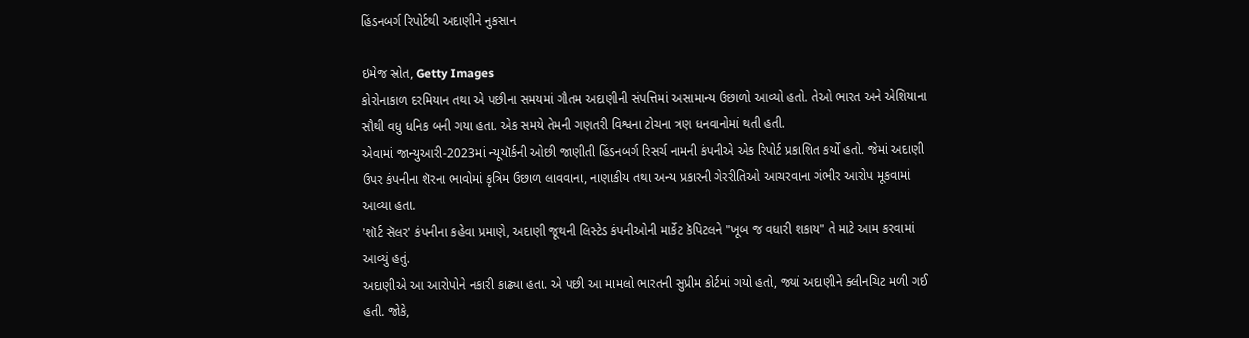હિંડનબર્ગ રિપોર્ટથી અદાણીને નુકસાન

ઇમેજ સ્રોત, Getty Images
કોરોનાકાળ દરમિયાન તથા એ પછીના સમયમાં ગૌતમ અદાણીની સંપત્તિમાં અસામાન્ય ઉછાળો આવ્યો હતો. તેઓ ભારત અને એશિયાના સૌથી વધુ ધનિક બની ગયા હતા. એક સમયે તેમની ગણતરી વિશ્વના ટોચના ત્રણ ધનવાનોમાં થતી હતી.
એવામાં જાન્યુઆરી-2023માં ન્યૂયૉર્કની ઓછી જાણીતી હિંડનબર્ગ રિસર્ચ નામની કંપનીએ એક રિપોર્ટ પ્રકાશિત કર્યો હતો. જેમાં અદાણી ઉપર કંપનીના શૅરના ભાવોમાં કૃત્રિમ ઉછાળ લાવવાના, નાણાકીય તથા અન્ય પ્રકારની ગેરરીતિઓ આચરવાના ગંભીર આરોપ મૂકવામાં આવ્યા હતા.
'શૉર્ટ સૅલર' કંપનીના કહેવા પ્રમાણે, અદાણી જૂથની લિસ્ટેડ કંપનીઓની માર્કેટ કૅપિટલને "ખૂબ જ વધારી શકાય" તે માટે આમ કરવામાં આવ્યું હતું.
અદાણીએ આ આરોપોને નકારી કાઢ્યા હતા. એ પછી આ મામલો ભારતની સુપ્રીમ કોર્ટમાં ગયો હતો, જ્યાં અદાણીને ક્લીનચિટ મળી ગઈ હતી. જોકે,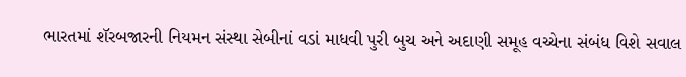ભારતમાં શૅરબજારની નિયમન સંસ્થા સેબીનાં વડાં માધવી પુરી બુચ અને અદાણી સમૂહ વચ્ચેના સંબંધ વિશે સવાલ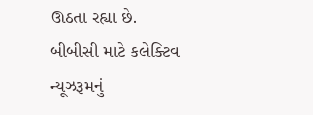ઊઠતા રહ્યા છે.
બીબીસી માટે કલેક્ટિવ ન્યૂઝરૂમનું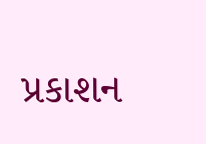પ્રકાશન